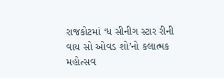રાજકોટમાં ‘ધ સીનીગ સ્ટાર રીની વાય સો ઓવડ શો’નો કલાત્મક મહોત્સવ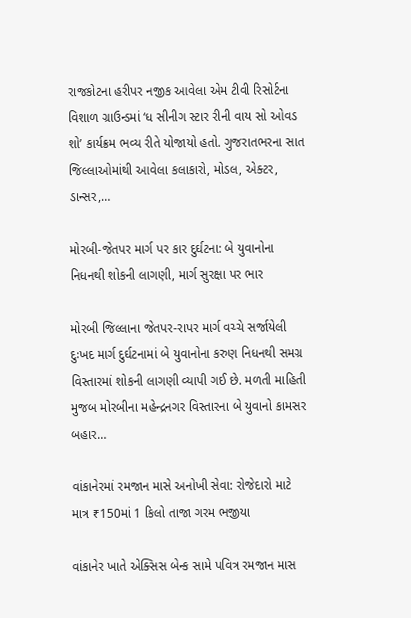રાજકોટના હરીપર નજીક આવેલા એમ ટીવી રિસોર્ટના વિશાળ ગ્રાઉન્ડમાં ‘ધ સીનીગ સ્ટાર રીની વાય સો ઓવડ શો’ કાર્યક્રમ ભવ્ય રીતે યોજાયો હતો. ગુજરાતભરના સાત જિલ્લાઓમાંથી આવેલા કલાકારો, મોડલ, એક્ટર, ડાન્સર,…

મોરબી-જેતપર માર્ગ પર કાર દુર્ઘટના: બે યુવાનોના નિધનથી શોકની લાગણી, માર્ગ સુરક્ષા પર ભાર

મોરબી જિલ્લાના જેતપર-રાપર માર્ગ વચ્ચે સર્જાયેલી દુઃખદ માર્ગ દુર્ઘટનામાં બે યુવાનોના કરુણ નિધનથી સમગ્ર વિસ્તારમાં શોકની લાગણી વ્યાપી ગઈ છે. મળતી માહિતી મુજબ મોરબીના મહેન્દ્રનગર વિસ્તારના બે યુવાનો કામસર બહાર…

વાંકાનેરમાં રમજાન માસે અનોખી સેવા: રોજેદારો માટે માત્ર ₹150માં 1 કિલો તાજા ગરમ ભજીયા

વાંકાનેર ખાતે એક્સિસ બેન્ક સામે પવિત્ર રમજાન માસ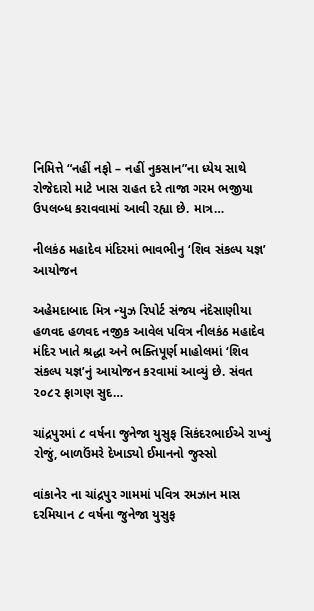નિમિત્તે “નહીં નફો – નહીં નુકસાન”ના ધ્યેય સાથે રોજેદારો માટે ખાસ રાહત દરે તાજા ગરમ ભજીયા ઉપલબ્ધ કરાવવામાં આવી રહ્યા છે. માત્ર…

નીલકંઠ મહાદેવ મંદિરમાં ભાવભીનુ ‘શિવ સંકલ્પ યજ્ઞ’ આયોજન

અહેમદાબાદ મિત્ર ન્યુઝ રિપોર્ટ સંજય નંદેસાણીયા હળવદ હળવદ નજીક આવેલ પવિત્ર નીલકંઠ મહાદેવ મંદિર ખાતે શ્રદ્ધા અને ભક્તિપૂર્ણ માહોલમાં ‘શિવ સંકલ્પ યજ્ઞ’નું આયોજન કરવામાં આવ્યું છે. સંવત ૨૦૮૨ ફાગણ સુદ…

ચાંદ્રપુરમાં ૮ વર્ષના જુનેજા યુસુફ સિકંદરભાઈએ રાખ્યું રોજું, બાળઉંમરે દેખાડ્યો ઈમાનનો જુસ્સો

વાંકાનેર ના ચાંદ્રપુર ગામમાં પવિત્ર રમઝાન માસ દરમિયાન ૮ વર્ષના જુનેજા યુસુફ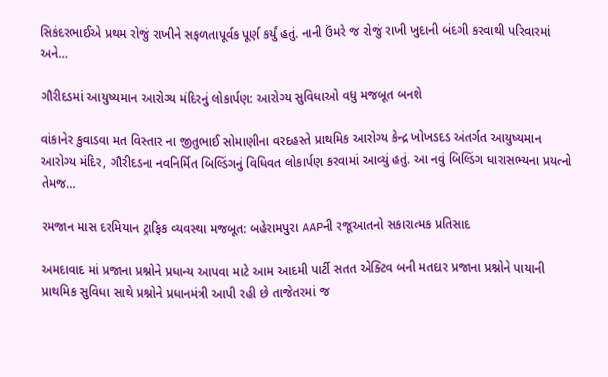સિકંદરભાઈએ પ્રથમ રોજું રાખીને સફળતાપૂર્વક પૂર્ણ કર્યું હતું. નાની ઉંમરે જ રોજું રાખી ખુદાની બંદગી કરવાથી પરિવારમાં અને…

ગૌરીદડમાં આયુષ્યમાન આરોગ્ય મંદિરનું લોકાર્પણ: આરોગ્ય સુવિધાઓ વધુ મજબૂત બનશે

વાંકાનેર કુવાડવા મત વિસ્તાર ના જીતુભાઈ સોમાણીના વરદહસ્તે પ્રાથમિક આરોગ્ય કેન્દ્ર ખોખડદડ અંતર્ગત આયુષ્યમાન આરોગ્ય મંદિર, ગૌરીદડના નવનિર્મિત બિલ્ડિંગનું વિધિવત લોકાર્પણ કરવામાં આવ્યું હતું. આ નવું બિલ્ડિંગ ધારાસભ્યના પ્રયત્નો તેમજ…

રમજાન માસ દરમિયાન ટ્રાફિક વ્યવસ્થા મજબૂત: બહેરામપુરા AAPની રજૂઆતનો સકારાત્મક પ્રતિસાદ

અમદાવાદ માં પ્રજાના પ્રશ્નોને પ્રધાન્ય આપવા માટે આમ આદમી પાર્ટી સતત એક્ટિવ બની મતદાર પ્રજાના પ્રશ્નોને પાયાની પ્રાથમિક સુવિધા સાથે પ્રશ્નોને પ્રધાનમંત્રી આપી રહી છે તાજેતરમાં જ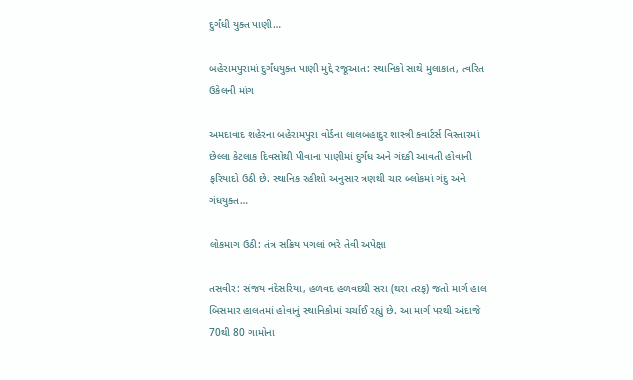દુર્ગંધી યુક્ત પાણી…

બહેરામપુરામાં દુર્ગંધયુક્ત પાણી મુદ્દે રજૂઆત: સ્થાનિકો સાથે મુલાકાત, ત્વરિત ઉકેલની માંગ

અમદાવાદ શહેરના બહેરામપુરા વોર્ડના લાલબહાદુર શાસ્ત્રી ક્વાર્ટર્સ વિસ્તારમાં છેલ્લા કેટલાક દિવસોથી પીવાના પાણીમાં દુર્ગંધ અને ગંદકી આવતી હોવાની ફરિયાદો ઉઠી છે. સ્થાનિક રહીશો અનુસાર ત્રણથી ચાર બ્લોકમાં ગંદુ અને ગંધયુક્ત…

લોકમાગ ઉઠી: તંત્ર સક્રિય પગલાં ભરે તેવી અપેક્ષા

તસવીર: સંજય નંદેસરિયા, હળવદ હળવદથી સરા (થરા તરફ) જતો માર્ગ હાલ બિસમાર હાલતમાં હોવાનું સ્થાનિકોમાં ચર્ચાઈ રહ્યું છે. આ માર્ગ પરથી અંદાજે 70થી 80 ગામોના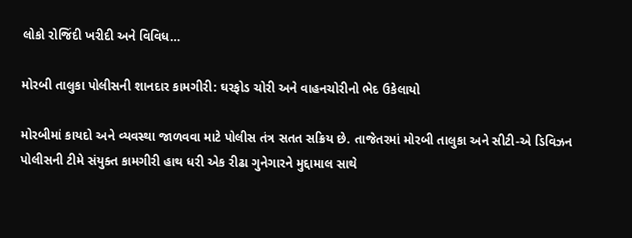લોકો રોજિંદી ખરીદી અને વિવિધ…

મોરબી તાલુકા પોલીસની શાનદાર કામગીરી: ઘરફોડ ચોરી અને વાહનચોરીનો ભેદ ઉકેલાયો

મોરબીમાં કાયદો અને વ્યવસ્થા જાળવવા માટે પોલીસ તંત્ર સતત સક્રિય છે. તાજેતરમાં મોરબી તાલુકા અને સીટી-એ ડિવિઝન પોલીસની ટીમે સંયુક્ત કામગીરી હાથ ધરી એક રીઢા ગુનેગારને મુદ્દામાલ સાથે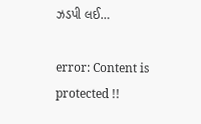ઝડપી લઈ…

error: Content is protected !!